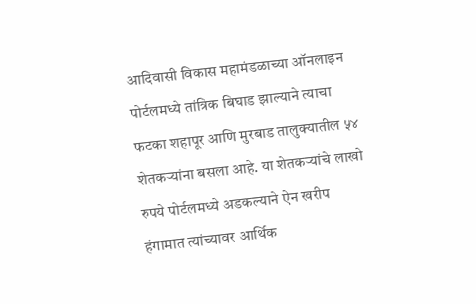आदिवासी विकास महामंडळाच्या ऑनलाइन पोर्टलमध्ये तांत्रिक बिघाड झाल्याने त्याचा फटका शहापूर आणि मुरबाड तालुक्यातील ५४ शेतकऱ्यांना बसला आहे. या शेतकऱ्यांचे लाखो रुपये पोर्टलमध्ये अडकल्याने ऐन खरीप हंगामात त्यांच्यावर आर्थिक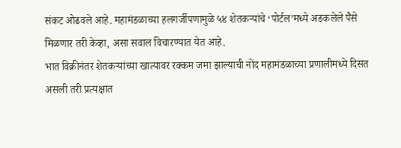संकट ओढवले आहे. महामंडळाच्या हलगर्जीपणामुळे ५४ शेतकऱ्यांचे ‘पोर्टल’मध्ये अडकलेले पैसे मिळणार तरी केव्हा, असा सवाल विचारण्यात येत आहे.
भात विक्रीनंतर शेतकऱ्यांच्या खात्यावर रक्कम जमा झाल्याची नोंद महामंडळाच्या प्रणालीमध्ये दिसत असली तरी प्रत्यक्षात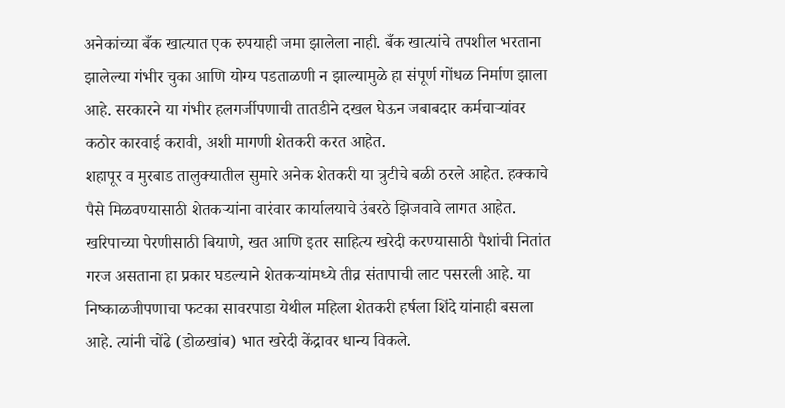अनेकांच्या बँक खात्यात एक रुपयाही जमा झालेला नाही. बँक खात्यांचे तपशील भरताना झालेल्या गंभीर चुका आणि योग्य पडताळणी न झाल्यामुळे हा संपूर्ण गोंधळ निर्माण झाला आहे. सरकारने या गंभीर हलगर्जीपणाची तातडीने दखल घेऊन जबाबदार कर्मचाऱ्यांवर कठोर कारवाई करावी, अशी मागणी शेतकरी करत आहेत.
शहापूर व मुरबाड तालुक्यातील सुमारे अनेक शेतकरी या त्रुटीचे बळी ठरले आहेत. हक्काचे पैसे मिळवण्यासाठी शेतकऱ्यांना वारंवार कार्यालयाचे उंबरठे झिजवावे लागत आहेत. खरिपाच्या पेरणीसाठी बियाणे, खत आणि इतर साहित्य खरेदी करण्यासाठी पैशांची नितांत गरज असताना हा प्रकार घडल्याने शेतकऱ्यांमध्ये तीव्र संतापाची लाट पसरली आहे. या निष्काळजीपणाचा फटका सावरपाडा येथील महिला शेतकरी हर्षला शिंदे यांनाही बसला आहे. त्यांनी चोंढे (डोळखांब) भात खरेदी केंद्रावर धान्य विकले.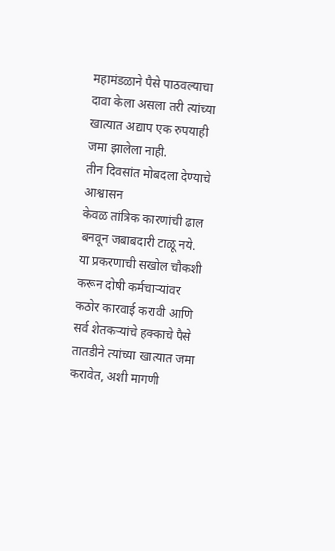महामंडळाने पैसे पाठवल्याचा दावा केला असला तरी त्यांच्या खात्यात अद्याप एक रुपयाही जमा झालेला नाही.
तीन दिवसांत मोबदला देण्याचे आश्वासन
केवळ तांत्रिक कारणांची ढाल बनवून जबाबदारी टाळू नये. या प्रकरणाची सखोल चौकशी करून दोषी कर्मचाऱ्यांवर कठोर कारवाई करावी आणि सर्व शेतकऱ्यांचे हक्काचे पैसे तातडीने त्यांच्या खात्यात जमा करावेत, अशी मागणी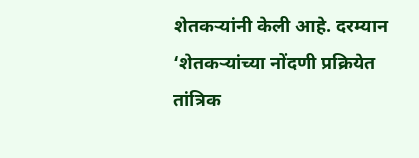शेतकऱ्यांनी केली आहे. दरम्यान ‘शेतकऱ्यांच्या नोंदणी प्रक्रियेत तांत्रिक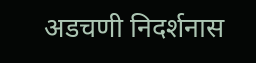अडचणी निदर्शनास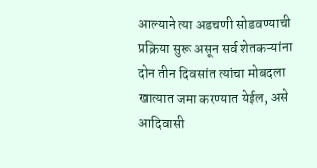आल्याने त्या अडचणी सोडवण्याची प्रक्रिया सुरू असून सर्व शेतकऱ्यांना दोन तीन दिवसांत त्यांचा मोबदला खात्यात जमा करण्यात येईल, असे आदिवासी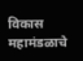विकास महामंडळाचे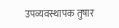उपव्यवस्थापक तुषार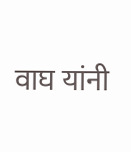वाघ यांनी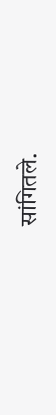सांगितले.